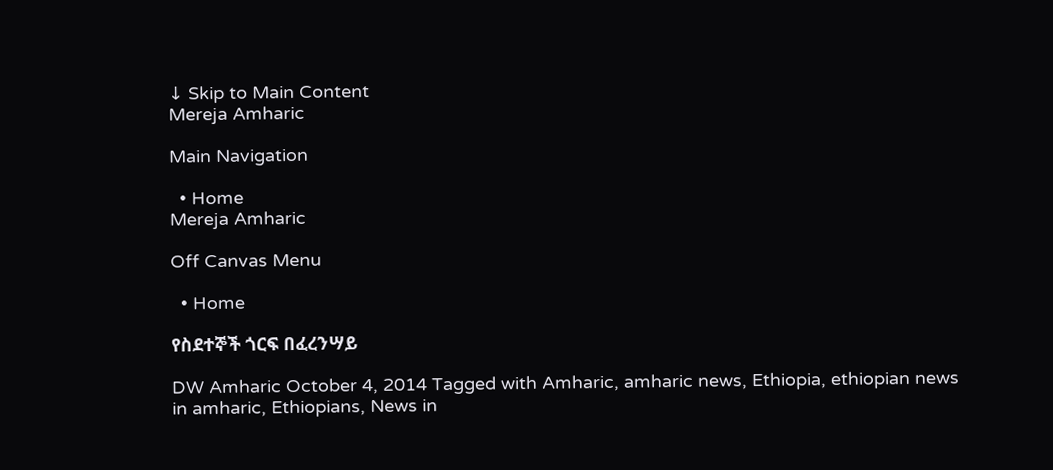↓ Skip to Main Content
Mereja Amharic

Main Navigation

  • Home
Mereja Amharic

Off Canvas Menu

  • Home

የስደተኞች ጎርፍ በፈረንሣይ

DW Amharic October 4, 2014 Tagged with Amharic, amharic news, Ethiopia, ethiopian news in amharic, Ethiopians, News in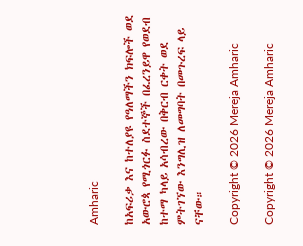Amharic

ከአፍሪቃ እና ከተለያዩ የዓለማችን ክፍሎች ወደ አውሮጳ የሚጎርፉ ስደተኞች በፈረንይዋ የወደብ ከተማ ካላይ አሳብረው በቅርብ ርቀት ወደ ምትገኘው እንግሊዝ ለመግባት በመጉረፍ ላይ ናቸው።

Copyright © 2026 Mereja Amharic

Copyright © 2026 Mereja Amharic